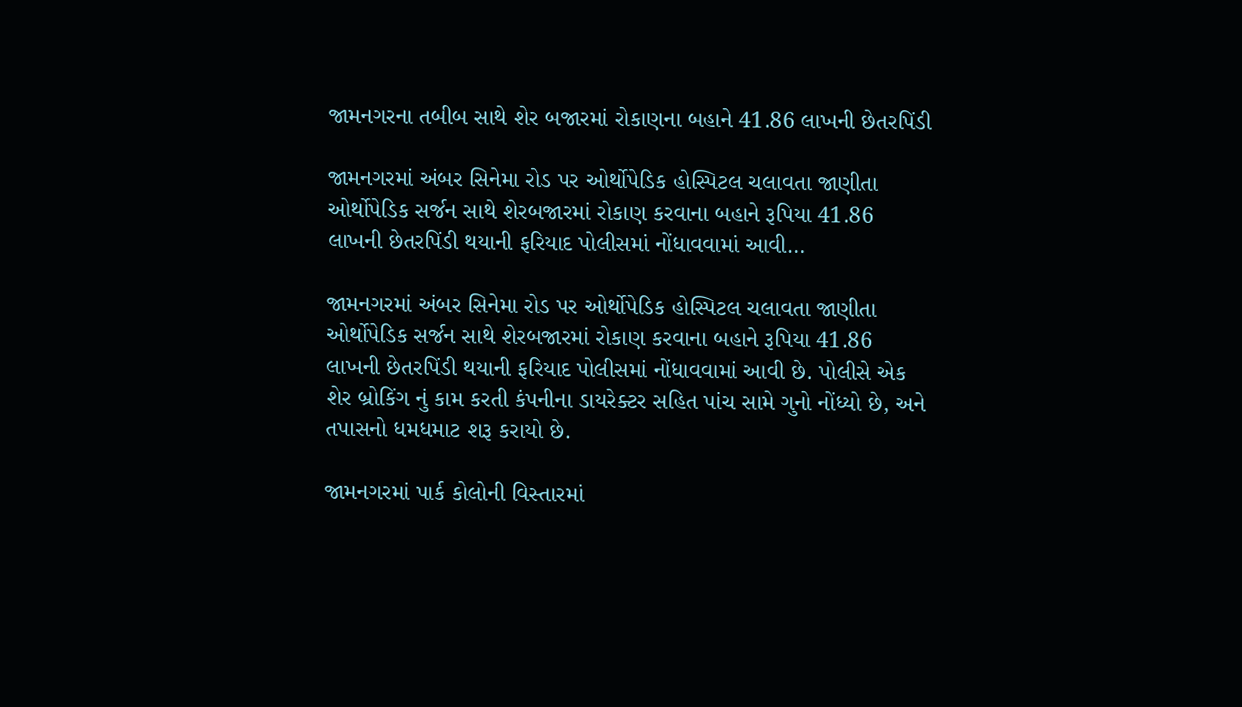જામનગરના તબીબ સાથે શેર બજારમાં રોકાણના બહાને 41.86 લાખની છેતરપિંડી

જામનગરમાં અંબર સિનેમા રોડ પર ઓર્થોપેડિક હોસ્પિટલ ચલાવતા જાણીતા ઓર્થોપેડિક સર્જન સાથે શેરબજારમાં રોકાણ કરવાના બહાને રૂપિયા 41.86 લાખની છેતરપિંડી થયાની ફરિયાદ પોલીસમાં નોંધાવવામાં આવી…

જામનગરમાં અંબર સિનેમા રોડ પર ઓર્થોપેડિક હોસ્પિટલ ચલાવતા જાણીતા ઓર્થોપેડિક સર્જન સાથે શેરબજારમાં રોકાણ કરવાના બહાને રૂપિયા 41.86 લાખની છેતરપિંડી થયાની ફરિયાદ પોલીસમાં નોંધાવવામાં આવી છે. પોલીસે એક શેર બ્રોકિંગ નું કામ કરતી કંપનીના ડાયરેક્ટર સહિત પાંચ સામે ગુનો નોંધ્યો છે, અને તપાસનો ધમધમાટ શરૂ કરાયો છે.

જામનગરમાં પાર્ક કોલોની વિસ્તારમાં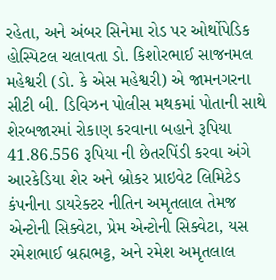રહેતા, અને અંબર સિનેમા રોડ પર ઓર્થોપેડિક હોસ્પિટલ ચલાવતા ડો. કિશોરભાઈ સાજનમલ મહેશ્વરી (ડો. કે એસ મહેશ્વરી) એ જામનગરના સીટી બી. ડિવિઝન પોલીસ મથકમાં પોતાની સાથે શેરબજારમાં રોકાણ કરવાના બહાને રૂપિયા 41.86.556 રૂપિયા ની છેતરપિંડી કરવા અંગે આરકેડિયા શેર અને બ્રોકર પ્રાઇવેટ લિમિટેડ કંપનીના ડાયરેક્ટર નીતિન અમૃતલાલ તેમજ એન્ટોની સિક્વેટા, પ્રેમ એન્ટોની સિક્વેટા, યસ રમેશભાઈ બ્રહ્મભટ્ટ, અને રમેશ અમૃતલાલ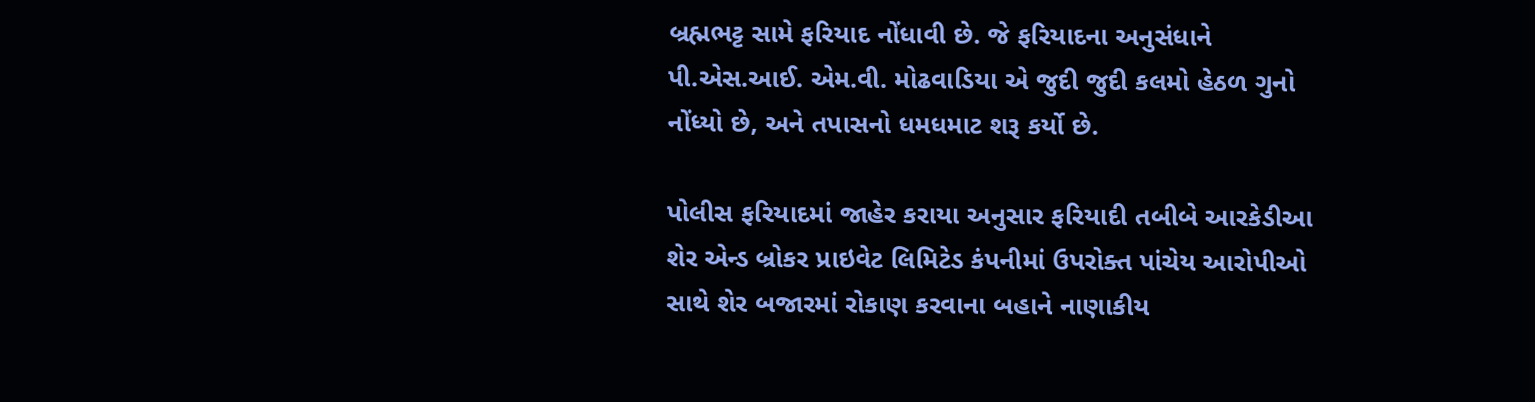બ્રહ્મભટ્ટ સામે ફરિયાદ નોંધાવી છે. જે ફરિયાદના અનુસંધાને પી.એસ.આઈ. એમ.વી. મોઢવાડિયા એ જુદી જુદી કલમો હેઠળ ગુનો નોંધ્યો છે, અને તપાસનો ધમધમાટ શરૂ કર્યો છે.

પોલીસ ફરિયાદમાં જાહેર કરાયા અનુસાર ફરિયાદી તબીબે આરકેડીઆ શેર એન્ડ બ્રોકર પ્રાઇવેટ લિમિટેડ કંપનીમાં ઉપરોક્ત પાંચેય આરોપીઓ સાથે શેર બજારમાં રોકાણ કરવાના બહાને નાણાકીય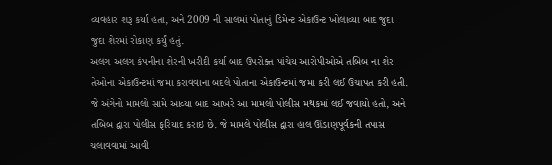વ્યવહાર શરૂ કર્યા હતા, અને 2009 ની સાલમાં પોતાનું ડિમેન્ટ એકાઉન્ટ ખોલાવ્યા બાદ જુદા જુદા શેરમાં રોકાણ કર્યું હતું.
અલગ અલગ કંપનીના શેરની ખરીદી કર્યા બાદ ઉપરોક્ત પાંચેય આરોપીઓએ તબિબ ના શેર તેઓના એકાઉન્ટમાં જમા કરાવવાના બદલે પોતાના એકાઉન્ટમાં જમા કરી લઈ ઉચાપત કરી હતી. જે અંગેનો મામલો સામે આવ્યા બાદ આખરે આ મામલો પોલીસ મથકમાં લઈ જવાયો હતો, અને તબિબ દ્વારા પોલીસ ફરિયાદ કરાઇ છે. જે મામલે પોલીસ દ્વારા હાલ ઊંડાણપૂર્વકની તપાસ ચલાવવામાં આવી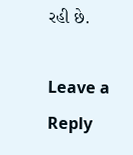રહી છે.

Leave a Reply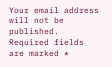Your email address will not be published. Required fields are marked *